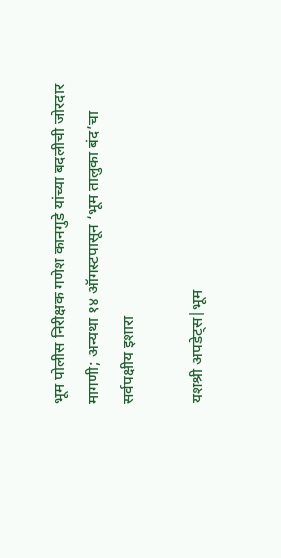भूम पोलीस निरीक्षक गणेश कानगुडे यांच्या बदलीची जोरदार मागणी; अन्यथा १४ ऑगस्टपासून ‘भूम तालुका बंद’चा सर्वपक्षीय इशारा

यशश्री अपडेट्स|भूम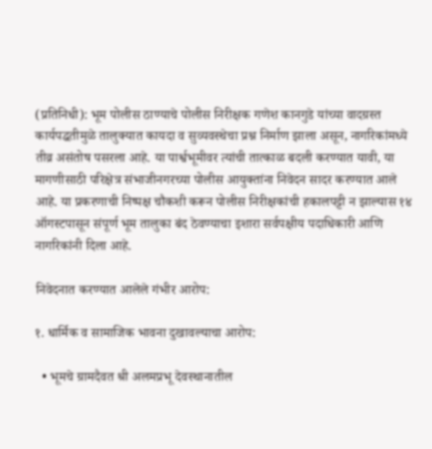(प्रतिनिधी): भूम पोलीस ठाण्याचे पोलीस निरीक्षक गणेश कानगुडे यांच्या वादग्रस्त कार्यपद्धतीमुळे तालुक्यात कायदा व सुव्यवस्थेचा प्रश्न निर्माण झाला असून, नागरिकांमध्ये तीव्र असंतोष पसरला आहे. या पार्श्वभूमीवर त्यांची तात्काळ बदली करण्यात यावी, या मागणीसाठी परिक्षेत्र संभाजीनगरच्या पोलीस आयुक्तांना निवेदन सादर करण्यात आले आहे. या प्रकरणाची निष्पक्ष चौकशी करून पोलीस निरीक्षकांची हकालपट्टी न झाल्यास १४ ऑगस्टपासून संपूर्ण भूम तालुका बंद ठेवण्याचा इशारा सर्वपक्षीय पदाधिकारी आणि नागरिकांनी दिला आहे.

निवेदनात करण्यात आलेले गंभीर आरोप:

१. धार्मिक व सामाजिक भावना दुखावल्याचा आरोप:

  • भूमचे ग्रामदैवत श्री अलमप्रभू देवस्थानातील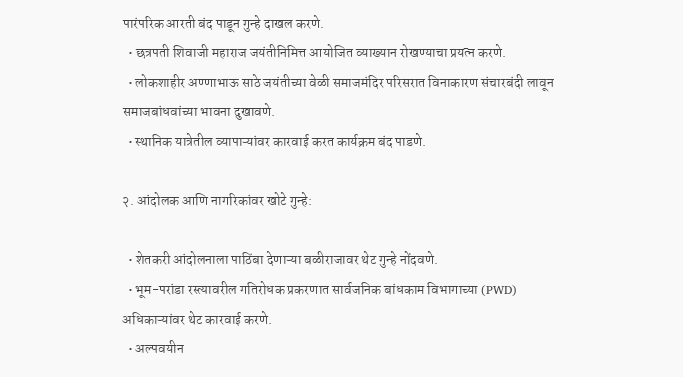पारंपरिक आरती बंद पाडून गुन्हे दाखल करणे.
  • छत्रपती शिवाजी महाराज जयंतीनिमित्त आयोजित व्याख्यान रोखण्याचा प्रयत्न करणे.
  • लोकशाहीर अण्णाभाऊ साठे जयंतीच्या वेळी समाजमंदिर परिसरात विनाकारण संचारबंदी लावून समाजबांधवांच्या भावना दुखावणे.
  • स्थानिक यात्रेतील व्यापाऱ्यांवर कारवाई करत कार्यक्रम बंद पाडणे.

२. आंदोलक आणि नागरिकांवर खोटे गुन्हे:

  • शेतकरी आंदोलनाला पाठिंबा देणाऱ्या बळीराजावर थेट गुन्हे नोंदवणे.
  • भूम-परांडा रस्त्यावरील गतिरोधक प्रकरणात सार्वजनिक बांधकाम विभागाच्या (PWD) अधिकाऱ्यांवर थेट कारवाई करणे.
  • अल्पवयीन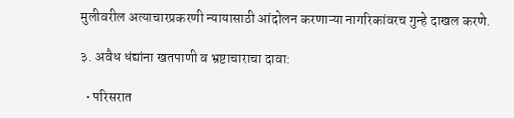मुलीवरील अत्याचारप्रकरणी न्यायासाठी आंदोलन करणाऱ्या नागरिकांवरच गुन्हे दाखल करणे.

३. अवैध धंद्यांना खतपाणी व भ्रष्टाचाराचा दावा:

  • परिसरात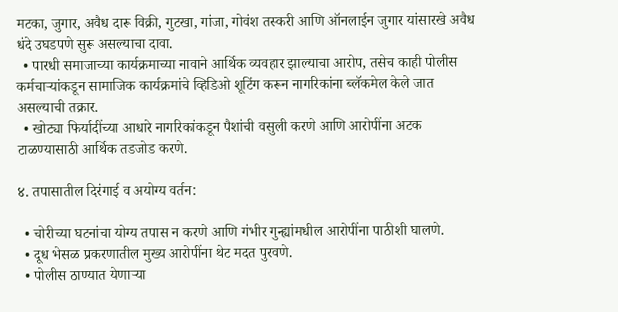मटका, जुगार, अवैध दारू विक्री, गुटखा, गांजा, गोवंश तस्करी आणि ऑनलाईन जुगार यांसारखे अवैध धंदे उघडपणे सुरू असल्याचा दावा.
  • पारधी समाजाच्या कार्यक्रमाच्या नावाने आर्थिक व्यवहार झाल्याचा आरोप, तसेच काही पोलीस कर्मचाऱ्यांकडून सामाजिक कार्यक्रमांचे व्हिडिओ शूटिंग करून नागरिकांना ब्लॅकमेल केले जात असल्याची तक्रार.
  • खोट्या फिर्यादींच्या आधारे नागरिकांकडून पैशांची वसुली करणे आणि आरोपींना अटक टाळण्यासाठी आर्थिक तडजोड करणे.

४. तपासातील दिरंगाई व अयोग्य वर्तन:

  • चोरीच्या घटनांचा योग्य तपास न करणे आणि गंभीर गुन्ह्यांमधील आरोपींना पाठीशी घालणे.
  • दूध भेसळ प्रकरणातील मुख्य आरोपींना थेट मदत पुरवणे.
  • पोलीस ठाण्यात येणाऱ्या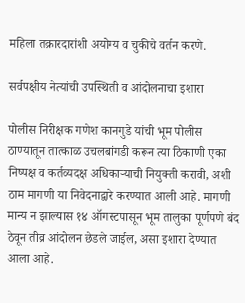महिला तक्रारदारांशी अयोग्य व चुकीचे वर्तन करणे.

सर्वपक्षीय नेत्यांची उपस्थिती व आंदोलनाचा इशारा

पोलीस निरीक्षक गणेश कानगुडे यांची भूम पोलीस ठाण्यातून तात्काळ उचलबांगडी करून त्या ठिकाणी एका निष्पक्ष व कर्तव्यदक्ष अधिकाऱ्याची नियुक्ती करावी, अशी ठाम मागणी या निवेदनाद्वारे करण्यात आली आहे. मागणी मान्य न झाल्यास १४ ऑगस्टपासून भूम तालुका पूर्णपणे बंद ठेवून तीव्र आंदोलन छेडले जाईल, असा इशारा देण्यात आला आहे.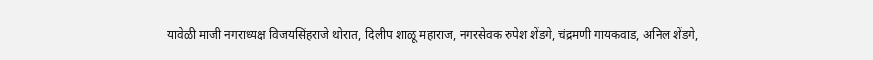यावेळी माजी नगराध्यक्ष विजयसिंहराजे थोरात, दिलीप शाळू महाराज, नगरसेवक रुपेश शेंडगे, चंद्रमणी गायकवाड, अनिल शेंडगे,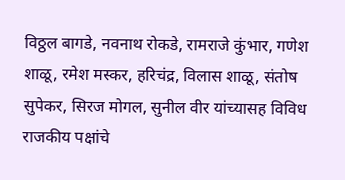विठ्ठल बागडे, नवनाथ रोकडे, रामराजे कुंभार, गणेश शाळू, रमेश मस्कर, हरिचंद्र, विलास शाळू, संतोष सुपेकर, सिरज मोगल, सुनील वीर यांच्यासह विविध राजकीय पक्षांचे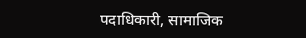पदाधिकारी, सामाजिक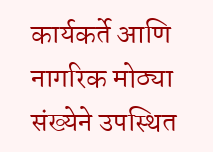कार्यकर्ते आणि नागरिक मोठ्या संख्येने उपस्थित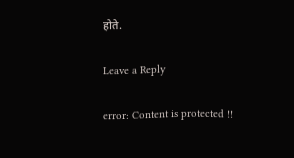होते.

Leave a Reply

error: Content is protected !!